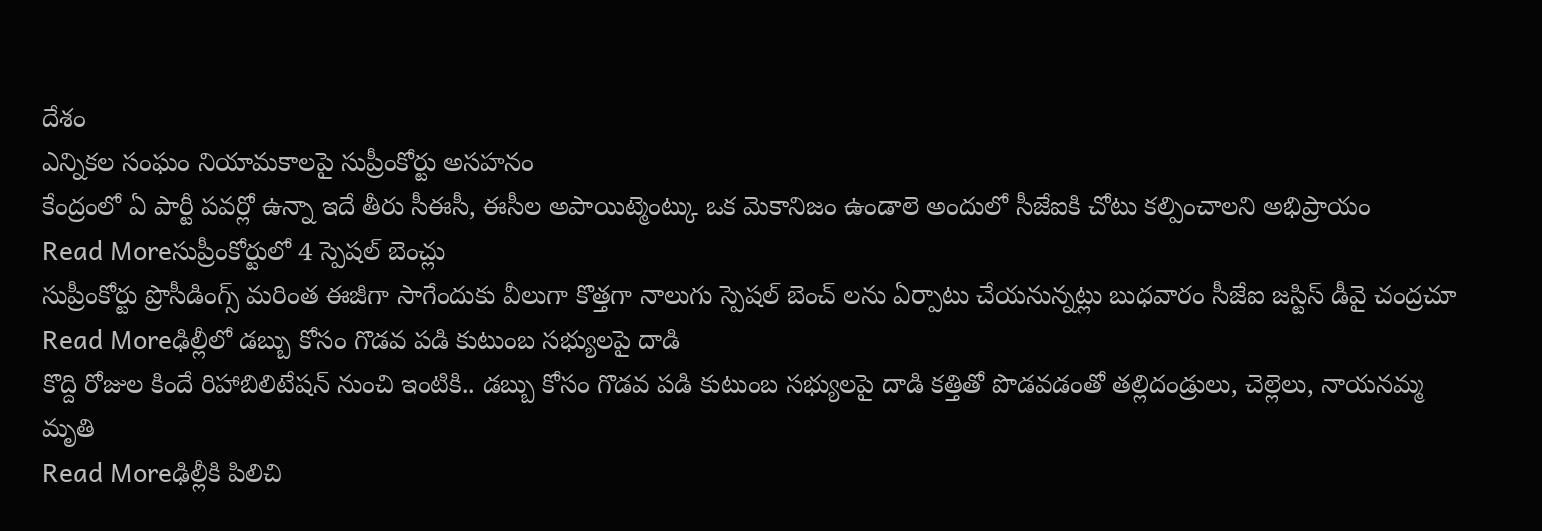దేశం
ఎన్నికల సంఘం నియామకాలపై సుప్రీంకోర్టు అసహనం
కేంద్రంలో ఏ పార్టీ పవర్లో ఉన్నా ఇదే తీరు సీఈసీ, ఈసీల అపాయిట్మెంట్కు ఒక మెకానిజం ఉండాలె అందులో సీజేఐకి చోటు కల్పించాలని అభిప్రాయం
Read Moreసుప్రీంకోర్టులో 4 స్పెషల్ బెంచ్లు
సుప్రీంకోర్టు ప్రొసీడింగ్స్ మరింత ఈజీగా సాగేందుకు వీలుగా కొత్తగా నాలుగు స్పెషల్ బెంచ్ లను ఏర్పాటు చేయనున్నట్లు బుధవారం సీజేఐ జస్టిస్ డీవై చంద్రచూ
Read Moreఢిల్లీలో డబ్బు కోసం గొడవ పడి కుటుంబ సభ్యులపై దాడి
కొద్ది రోజుల కిందే రిహాబిలిటేషన్ నుంచి ఇంటికి.. డబ్బు కోసం గొడవ పడి కుటుంబ సభ్యులపై దాడి కత్తితో పొడవడంతో తల్లిదండ్రులు, చెల్లెలు, నాయనమ్మ మృతి
Read Moreఢిల్లీకి పిలిచి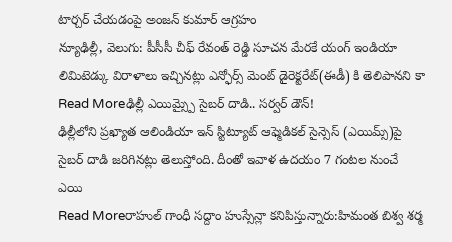టార్చర్ చేయడంపై అంజన్ కుమార్ ఆగ్రహం
న్యూఢిల్లీ, వెలుగు: పీసీసీ చీఫ్ రేవంత్ రెడ్డి సూచన మేరకే యంగ్ ఇండియా లిమిటెడ్కు విరాళాలు ఇచ్చినట్లు ఎన్ఫోర్స్ మెంట్ డైరెక్టరేట్(ఈడీ) కి తెలిపానని కా
Read Moreఢిల్లీ ఎయిమ్స్పై సైబర్ దాడి.. సర్వర్ డౌన్!
ఢిల్లీలోని ప్రఖ్యాత ఆలిండియా ఇన్ స్టిట్యూట్ ఆఫ్మెడికల్ సైన్సెస్ (ఎయిమ్స్)పై సైబర్ దాడి జరిగినట్లు తెలుస్తోంది. దీంతో ఇవాళ ఉదయం 7 గంటల నుంచే ఎయి
Read Moreరాహుల్ గాంధీ సద్దాం హుస్సేన్లా కనిపిస్తున్నారు:హిమంత బిశ్వ శర్మ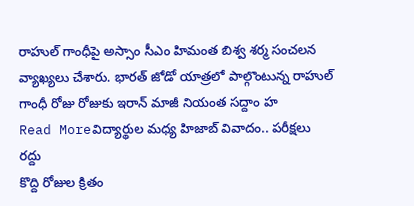రాహుల్ గాంధీపై అస్సాం సీఎం హిమంత బిశ్వ శర్మ సంచలన వ్యాఖ్యలు చేశారు. భారత్ జోడో యాత్రలో పాల్గొంటున్న రాహుల్ గాంధీ రోజు రోజుకు ఇరాన్ మాజీ నియంత సద్దాం హ
Read Moreవిద్యార్థుల మధ్య హిజాబ్ వివాదం.. పరీక్షలు రద్దు
కొద్ది రోజుల క్రితం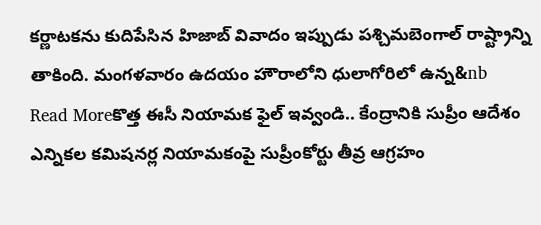కర్ణాటకను కుదిపేసిన హిజాబ్ వివాదం ఇప్పుడు పశ్చిమబెంగాల్ రాష్ట్రాన్ని తాకింది. మంగళవారం ఉదయం హౌరాలోని ధులాగోరిలో ఉన్న&nb
Read Moreకొత్త ఈసీ నియామక ఫైల్ ఇవ్వండి.. కేంద్రానికి సుప్రీం ఆదేశం
ఎన్నికల కమిషనర్ల నియామకంపై సుప్రీంకోర్టు తీవ్ర ఆగ్రహం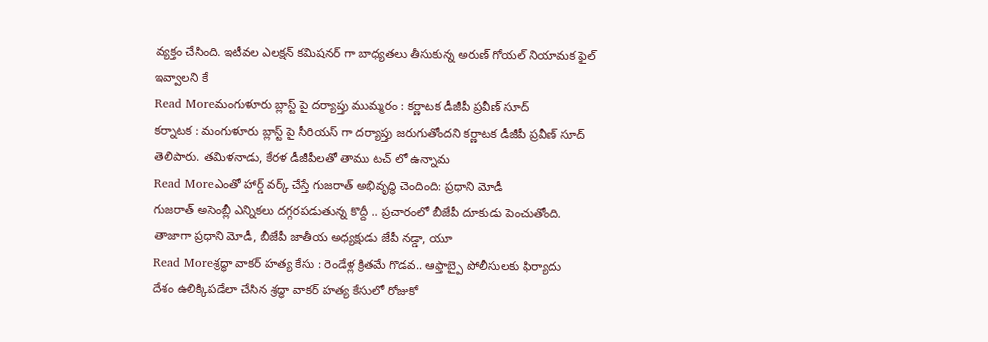వ్యక్తం చేసింది. ఇటీవల ఎలక్షన్ కమిషనర్ గా బాధ్యతలు తీసుకున్న అరుణ్ గోయల్ నియామక ఫైల్ ఇవ్వాలని కే
Read Moreమంగుళూరు బ్లాస్ట్ పై దర్యాప్తు ముమ్మరం : కర్ణాటక డీజీపీ ప్రవీణ్ సూద్
కర్నాటక : మంగుళూరు బ్లాస్ట్ పై సీరియస్ గా దర్యాప్తు జరుగుతోందని కర్ణాటక డీజీపీ ప్రవీణ్ సూద్ తెలిపారు. తమిళనాడు, కేరళ డీజీపీలతో తాము టచ్ లో ఉన్నామ
Read Moreఎంతో హార్డ్ వర్క్ చేస్తే గుజరాత్ అభివృద్ధి చెందింది: ప్రధాని మోడీ
గుజరాత్ అసెంబ్లీ ఎన్నికలు దగ్గరపడుతున్న కొద్దీ .. ప్రచారంలో బీజేపీ దూకుడు పెంచుతోంది. తాజాగా ప్రధాని మోడీ, బీజేపీ జాతీయ అధ్యక్షుడు జేపీ నడ్డా, యూ
Read Moreశ్రద్ధా వాకర్ హత్య కేసు : రెండేళ్ల క్రితమే గొడవ.. ఆఫ్తాబ్పై పోలీసులకు ఫిర్యాదు
దేశం ఉలిక్కిపడేలా చేసిన శ్రద్ధా వాకర్ హత్య కేసులో రోజుకో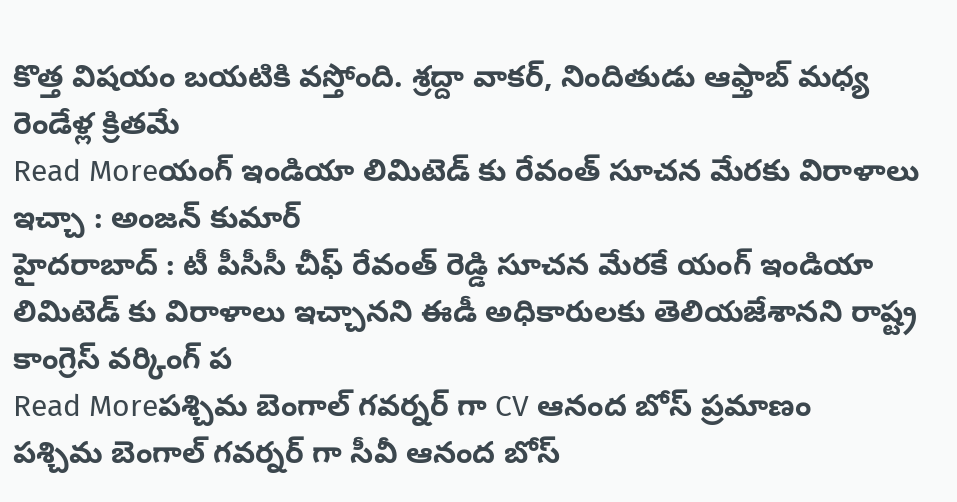కొత్త విషయం బయటికి వస్తోంది. శ్రద్దా వాకర్, నిందితుడు ఆఫ్తాబ్ మధ్య రెండేళ్ల క్రితమే
Read Moreయంగ్ ఇండియా లిమిటెడ్ కు రేవంత్ సూచన మేరకు విరాళాలు ఇచ్చా : అంజన్ కుమార్
హైదరాబాద్ : టీ పీసీసీ చీఫ్ రేవంత్ రెడ్డి సూచన మేరకే యంగ్ ఇండియా లిమిటెడ్ కు విరాళాలు ఇచ్చానని ఈడీ అధికారులకు తెలియజేశానని రాష్ట్ర కాంగ్రెస్ వర్కింగ్ ప
Read Moreపశ్చిమ బెంగాల్ గవర్నర్ గా CV ఆనంద బోస్ ప్రమాణం
పశ్చిమ బెంగాల్ గవర్నర్ గా సీవీ ఆనంద బోస్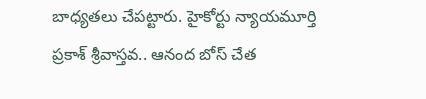బాధ్యతలు చేపట్టారు. హైకోర్టు న్యాయమూర్తి ప్రకాశ్ శ్రీవాస్తవ.. ఆనంద బోస్ చేత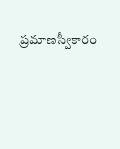ప్రమాణస్వీకారం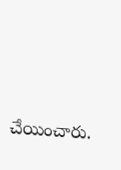చేయించారు.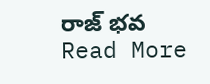రాజ్ భవ
Read More